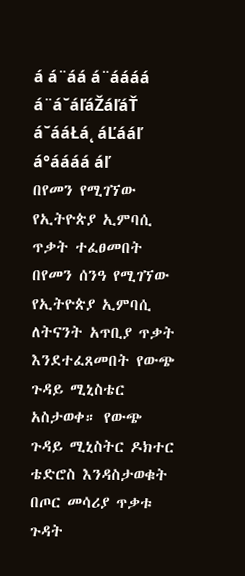á á¨áá á¨áááá á¨á˘áľáŽáľáŤ á˘ááŁá˛ áĽááľ á°áááá áľ
በየመን የሚገኘው የኢትዮጵያ ኢምባሲ ጥቃት ተፈፀመበት በየመን ሰንዓ የሚገኘው የኢትዮጵያ ኢምባሲ ለትናንት አጥቢያ ጥቃት እንደተፈጸመበት የውጭ ጉዳይ ሚኒስቴር አስታወቀ። የውጭ ጉዳይ ሚኒስትር ዶክተር ቴድሮስ እንዳስታወቁት በጦር መሳሪያ ጥቃቱ ጉዳት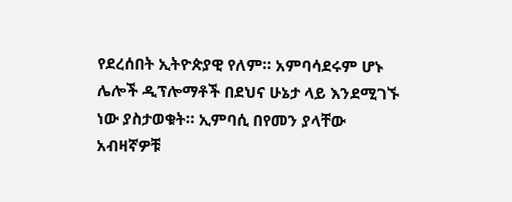የደረሰበት ኢትዮጵያዊ የለም። አምባሳደሩም ሆኑ ሌሎች ዲፕሎማቶች በደህና ሁኔታ ላይ እንደሚገኙ ነው ያስታወቁት። ኢምባሲ በየመን ያላቸው አብዛኛዎቹ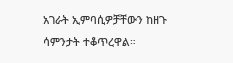አገራት ኢምባሲዎቻቸውን ከዘጉ ሳምንታት ተቆጥረዋል።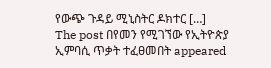የውጭ ጉዳይ ሚኒስትር ዶክተር […]
The post በየመን የሚገኘው የኢትዮጵያ ኢምባሲ ጥቃት ተፈፀመበት appeared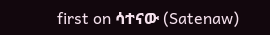first on ሳተናው (Satenaw)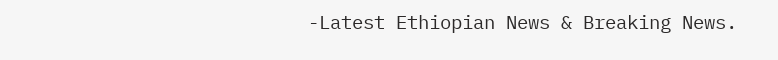-Latest Ethiopian News & Breaking News.